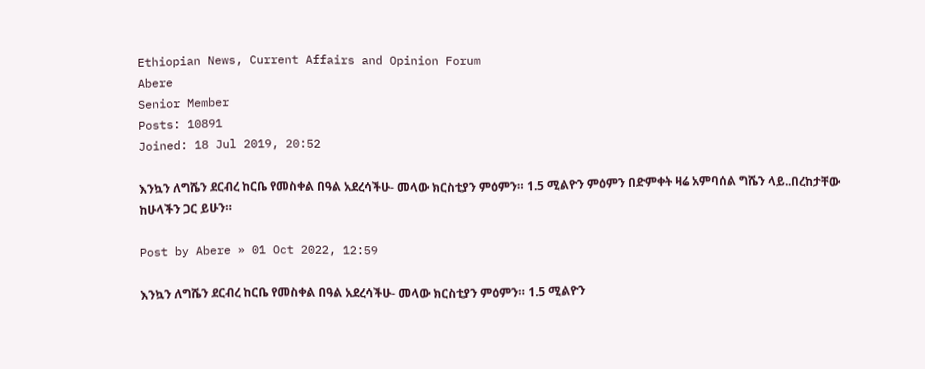Ethiopian News, Current Affairs and Opinion Forum
Abere
Senior Member
Posts: 10891
Joined: 18 Jul 2019, 20:52

እንኳን ለግሼን ደርብረ ከርቤ የመስቀል በዓል አደረሳችሁ- መላው ክርስቲያን ምዕምን። 1.5 ሚልዮን ምዕምን በድምቀት ዛሬ አምባሰል ግሼን ላይ..በረከታቸው ከሁላችን ጋር ይሁን።

Post by Abere » 01 Oct 2022, 12:59

እንኳን ለግሼን ደርብረ ከርቤ የመስቀል በዓል አደረሳችሁ- መላው ክርስቲያን ምዕምን። 1.5 ሚልዮን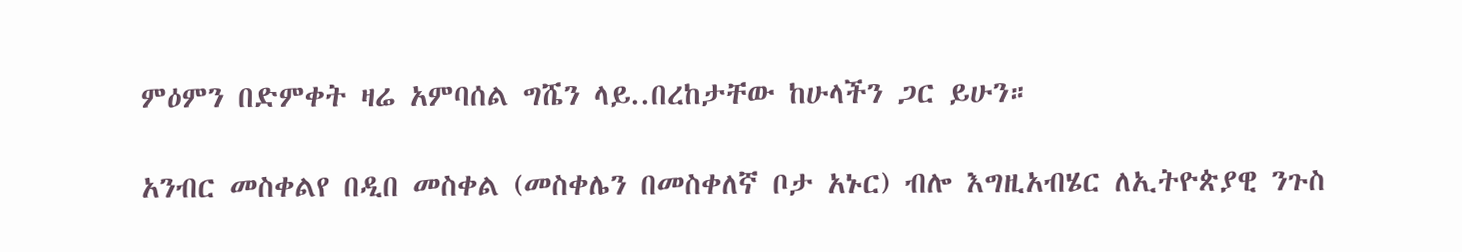ምዕምን በድምቀት ዛሬ አምባሰል ግሼን ላይ..በረከታቸው ከሁላችን ጋር ይሁን።

አንብር መስቀልየ በዲበ መስቀል (መስቀሌን በመስቀለኛ ቦታ አኑር) ብሎ እግዚአብሄር ለኢትዮጵያዊ ንጉስ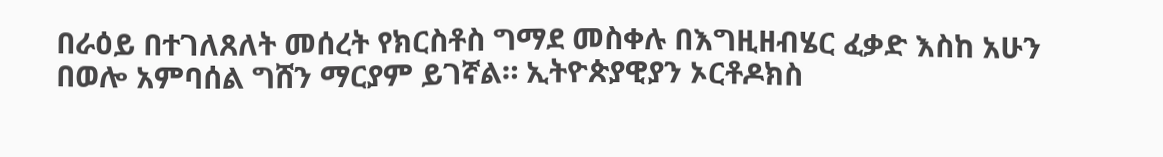በራዕይ በተገለጸለት መሰረት የክርስቶስ ግማደ መስቀሉ በእግዚዘብሄር ፈቃድ እስከ አሁን በወሎ አምባሰል ግሸን ማርያም ይገኛል። ኢትዮጵያዊያን ኦርቶዶክስ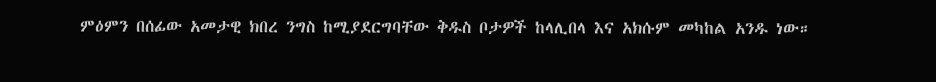ምዕምን በሰፊው አመታዊ ክበረ ንግስ ከሚያደርግባቸው ቅዱስ ቦታዎች ከላሊበላ እና አክሱም መካከል አንዱ ነው።